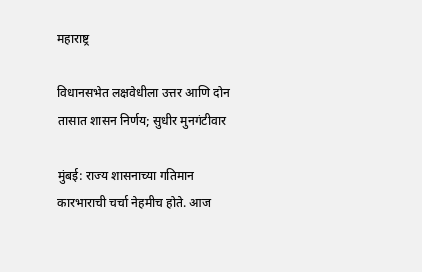महाराष्ट्र

विधानसभेत लक्षवेधीला उत्तर आणि दोन तासात शासन निर्णय; सुधीर मुनगंटीवार

मुंबई: राज्य शासनाच्या गतिमान कारभाराची चर्चा नेहमीच होते. आज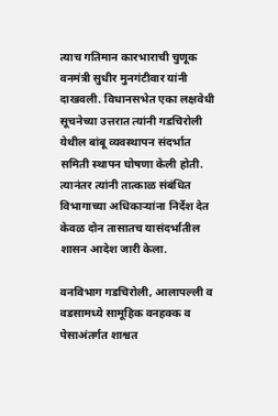त्याच गतिमान कारभाराची चुणूक वनमंत्री सुधीर मुनगंटीवार यांनी दाखवली. विधानसभेत एका लक्षवेधी सूचनेच्या उत्तरात त्यांनी गडचिरोली येथील बांबू व्यवस्थापन संदर्भात समिती स्थापन घोषणा केली होती. त्यानंतर त्यांनी तात्काळ संबंधित विभागाच्या अधिकाऱ्यांना निर्देश देत केवळ दोन तासातच यासंदर्भातील शासन आदेश जारी केला.

वनविभाग गडचिरोली, आलापल्ली व वडसामध्ये सामूहिक वनहक्क व पेसाअंतर्गत शाश्वत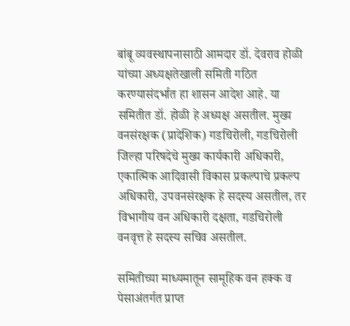बांबू व्यवस्थापनासाठी आमदार डॉ. देवराव होळी यांच्या अध्यक्षतेखाली समिती गठित करण्यासंदर्भात हा शासन आदेश आहे. या समितीत डॉ. होळी हे अध्यक्ष असतील. मुख्य वनसंरक्षक (प्रादेशिक) गडचिरोली, गडचिरोली जिल्हा परिषदेचे मुख्य कार्यकारी अधिकारी, एकात्मिक आदिवासी विकास प्रकल्पाचे प्रकल्प अधिकारी, उपवनसंरक्षक हे सदस्य असतील, तर विभागीय वन अधिकारी दक्षता, गडचिरोली वनवृत्त हे सदस्य सचिव असतील.

समितीच्या माध्यमातून सामूहिक वन हक्क व पेसाअंतर्गत प्राप्त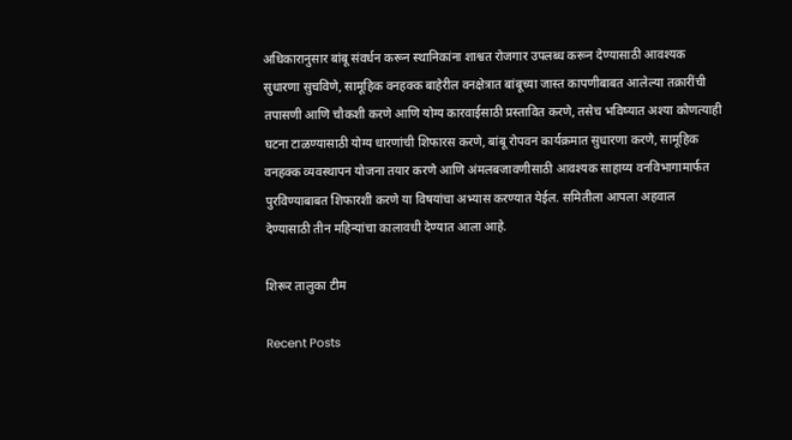अधिकारानुसार बांबू संवर्धन करून स्थानिकांना शाश्वत रोजगार उपलब्ध करून देण्यासाठी आवश्यक सुधारणा सुचविणे, सामूहिक वनहक्क बाहेरील वनक्षेत्रात बांबूच्या जास्त कापणीबाबत आलेल्या तक्रारींची तपासणी आणि चौकशी करणे आणि योग्य कारवाईसाठी प्रस्तावित करणे, तसेच भविष्यात अश्या कोणत्याही घटना टाळण्यासाठी योग्य धारणांची शिफारस करणे, बांबू रोपवन कार्यक्रमात सुधारणा करणे, सामूहिक वनहक्क व्यवस्थापन योजना तयार करणे आणि अंमलबजावणीसाठी आवश्यक साहाय्य वनविभागामार्फत पुरविण्याबाबत शिफारशी करणे या विषयांचा अभ्यास करण्यात येईल. समितीला आपला अहवाल देण्यासाठी तीन महिन्यांचा कालावधी देण्यात आला आहे.

शिरूर तालुका टीम

Recent Posts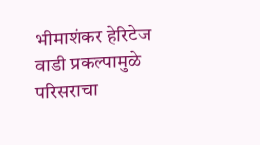भीमाशंकर हेरिटेज वाडी प्रकल्पामुळे परिसराचा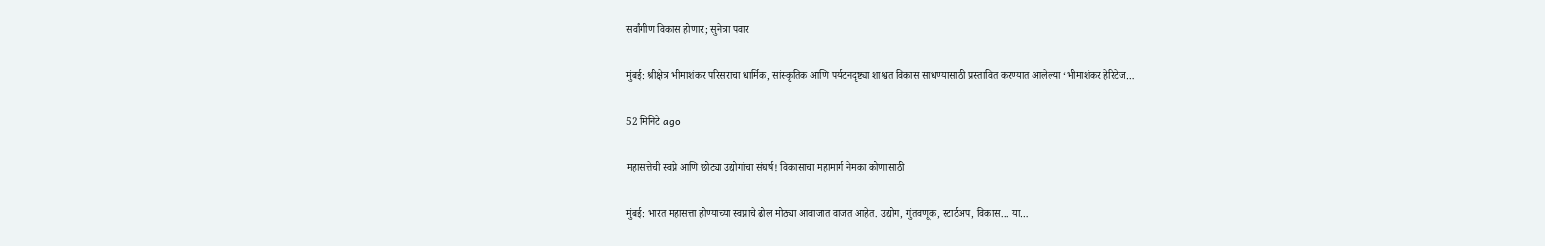सर्वांगीण विकास होणार; सुनेत्रा पवार

मुंबई: श्रीक्षेत्र भीमाशंकर परिसराचा धार्मिक, सांस्कृतिक आणि पर्यटनदृष्ट्या शाश्वत विकास साधण्यासाठी प्रस्तावित करण्यात आलेल्या ‘भीमाशंकर हेरिटेज…

52 मिनिटे ago

महासत्तेची स्वप्ने आणि छोट्या उद्योगांचा संघर्ष! विकासाचा महामार्ग नेमका कोणासाठी

मुंबई: भारत महासत्ता होण्याच्या स्वप्नाचे ढोल मोठ्या आवाजात वाजत आहेत. उद्योग, गुंतवणूक, स्टार्टअप, विकास... या…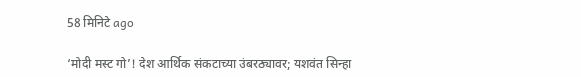58 मिनिटे ago

‘मोदी मस्ट गो’! देश आर्थिक संकटाच्या उंबरठ्यावर; यशवंत सिन्हा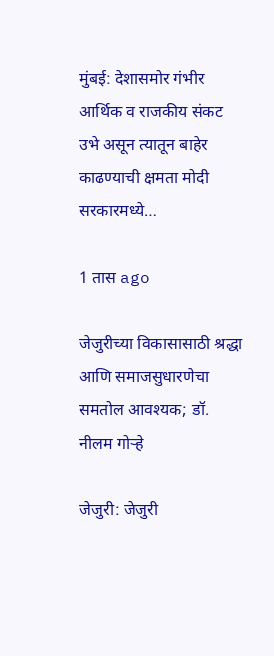मुंबई: देशासमोर गंभीर आर्थिक व राजकीय संकट उभे असून त्यातून बाहेर काढण्याची क्षमता मोदी सरकारमध्ये…

1 तास ago

जेजुरीच्या विकासासाठी श्रद्धा आणि समाजसुधारणेचा समतोल आवश्यक; डॉ. नीलम गोऱ्हे

जेजुरी: जेजुरी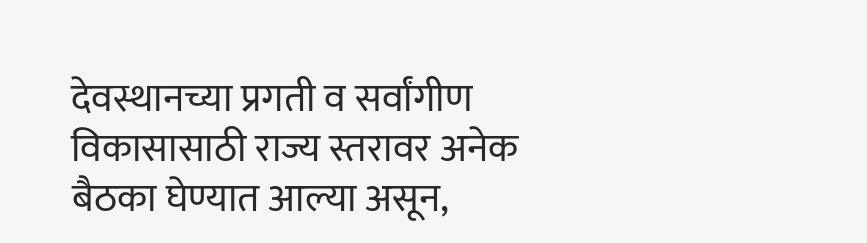देवस्थानच्या प्रगती व सर्वांगीण विकासासाठी राज्य स्तरावर अनेक बैठका घेण्यात आल्या असून,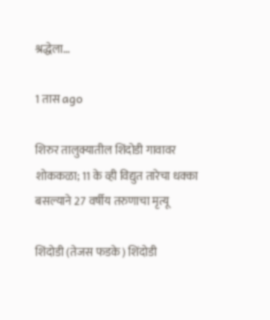श्रद्धेला…

1 तास ago

शिरुर तालुक्यातील शिंदोडी गावावर शोककळा; 11 के व्ही विद्युत तारेचा धक्का बसल्याने 27 वर्षीय तरुणाचा मृत्यू

शिंदोडी (तेजस फडके) शिंदोडी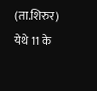(ता.शिरुर) येथे 11 के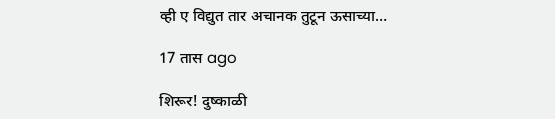व्ही ए विद्युत तार अचानक तुटून ऊसाच्या…

17 तास ago

शिरूर! दुष्काळी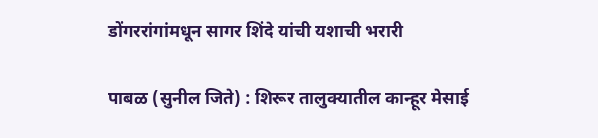डोंगररांगांमधून सागर शिंदे यांची यशाची भरारी

पाबळ (सुनील जिते) : शिरूर तालुक्यातील कान्हूर मेसाई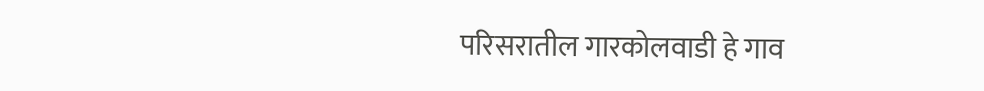परिसरातील गारकोलवाडी हे गाव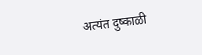अत्यंत दुष्काळी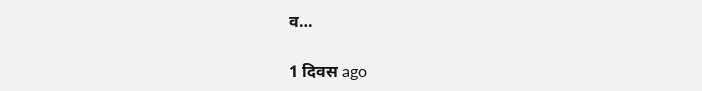व…

1 दिवस ago